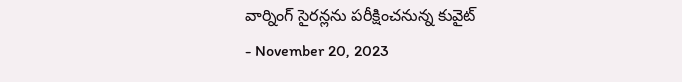వార్నింగ్ సైరన్లను పరీక్షించనున్న కువైట్
- November 20, 2023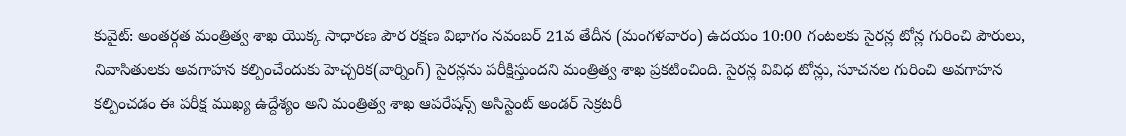కువైట్: అంతర్గత మంత్రిత్వ శాఖ యొక్క సాధారణ పౌర రక్షణ విభాగం నవంబర్ 21వ తేదీన (మంగళవారం) ఉదయం 10:00 గంటలకు సైరన్ల టోన్ల గురించి పౌరులు, నివాసితులకు అవగాహన కల్పించేందుకు హెచ్చరిక(వార్నింగ్) సైరన్లను పరీక్షిస్తుందని మంత్రిత్వ శాఖ ప్రకటించింది. సైరన్ల వివిధ టోన్లు, సూచనల గురించి అవగాహన కల్పించడం ఈ పరీక్ష ముఖ్య ఉద్దేశ్యం అని మంత్రిత్వ శాఖ ఆపరేషన్స్ అసిస్టెంట్ అండర్ సెక్రటరీ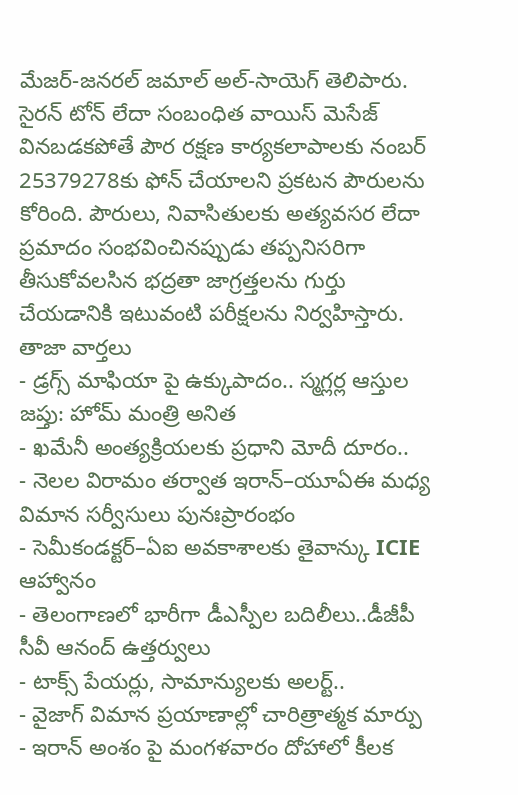మేజర్-జనరల్ జమాల్ అల్-సాయెగ్ తెలిపారు. సైరన్ టోన్ లేదా సంబంధిత వాయిస్ మెసేజ్ వినబడకపోతే పౌర రక్షణ కార్యకలాపాలకు నంబర్ 25379278కు ఫోన్ చేయాలని ప్రకటన పౌరులను కోరింది. పౌరులు, నివాసితులకు అత్యవసర లేదా ప్రమాదం సంభవించినప్పుడు తప్పనిసరిగా తీసుకోవలసిన భద్రతా జాగ్రత్తలను గుర్తు చేయడానికి ఇటువంటి పరీక్షలను నిర్వహిస్తారు.
తాజా వార్తలు
- డ్రగ్స్ మాఫియా పై ఉక్కుపాదం.. స్మగ్లర్ల ఆస్తుల జప్తు: హోమ్ మంత్రి అనిత
- ఖమేనీ అంత్యక్రియలకు ప్రధాని మోదీ దూరం..
- నెలల విరామం తర్వాత ఇరాన్–యూఏఈ మధ్య విమాన సర్వీసులు పునఃప్రారంభం
- సెమీకండక్టర్–ఏఐ అవకాశాలకు తైవాన్కు ICIE ఆహ్వానం
- తెలంగాణలో భారీగా డీఎస్పీల బదిలీలు..డీజీపీ సీవీ ఆనంద్ ఉత్తర్వులు
- టాక్స్ పేయర్లు, సామాన్యులకు అలర్ట్..
- వైజాగ్ విమాన ప్రయాణాల్లో చారిత్రాత్మక మార్పు
- ఇరాన్ అంశం పై మంగళవారం దోహాలో కీలక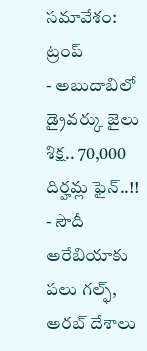సమావేశం: ట్రంప్
- అబుదాబిలో డ్రైవర్కు జైలు శిక్ష.. 70,000 దిర్హమ్ల ఫైన్..!!
- సౌదీ అరేబియాకు పలు గల్ఫ్, అరబ్ దేశాలు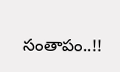సంతాపం..!!